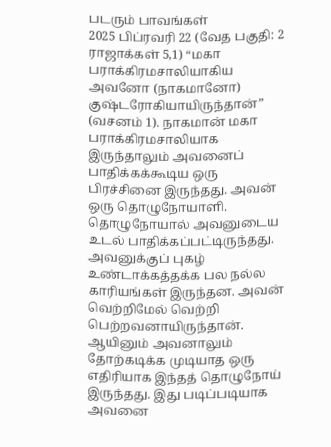படரும் பாவங்கள்
2025 பிப்ரவரி 22 (வேத பகுதி: 2 ராஜாக்கள் 5,1) “மகா பராக்கிரமசாலியாகிய அவனோ (நாகமானோ) குஷ்டரோகியாயிருந்தான்” (வசனம் 1). நாகமான் மகா பராக்கிரமசாலியாக இருந்தாலும் அவனைப் பாதிக்கக்கூடிய ஒரு பிரச்சினை இருந்தது. அவன் ஒரு தொழுநோயாளி. தொழுநோயால் அவனுடைய உடல் பாதிக்கப்பட்டிருந்தது. அவனுக்குப் புகழ் உண்டாக்கத்தக்க பல நல்ல காரியங்கள் இருந்தன. அவன் வெற்றிமேல் வெற்றி பெற்றவனாயிருந்தான். ஆயினும் அவனாலும் தோற்கடிக்க முடியாத ஒரு எதிரியாக இந்தத் தொழுநோய் இருந்தது. இது படிப்படியாக அவனை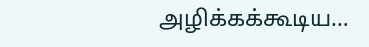அழிக்கக்கூடிய…